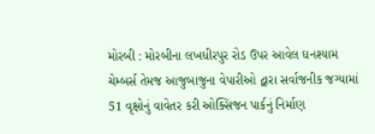મોરબી : મોરબીના લખધીરપુર રોડ ઉપર આવેલ ઘનશ્યામ ચેમ્બર્સ તેમજ આજુબાજુના વેપારીઓ દ્વારા સર્વાજનીક જગ્યામાં 51 વૃક્ષોનું વાવેતર કરી ઓક્સિજન પાર્કનું નિર્માણ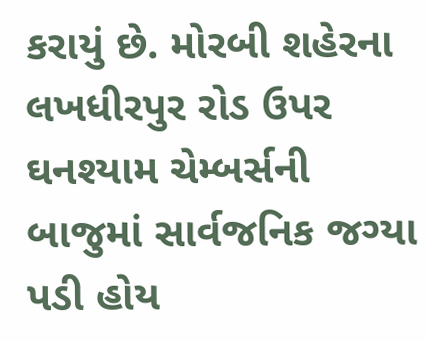કરાયું છે. મોરબી શહેરના લખધીરપુર રોડ ઉપર ઘનશ્યામ ચેમ્બર્સની બાજુમાં સાર્વજનિક જગ્યા પડી હોય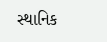સ્થાનિક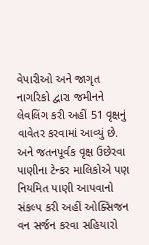વેપારીઓ અને જાગૃત નાગરિકો દ્વારા જમીનને લેવલિંગ કરી અહીં 51 વૃક્ષનું વાવેતર કરવામાં આવ્યું છે. અને જતનપૂર્વક વૃક્ષ ઉછેરવા પાણીના ટેન્કર માલિકોએ પણ નિયમિત પાણી આપવાનો સંકલ્પ કરી અહીં ઓક્સિજન વન સર્જન કરવા સહિયારો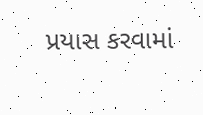પ્રયાસ કરવામાં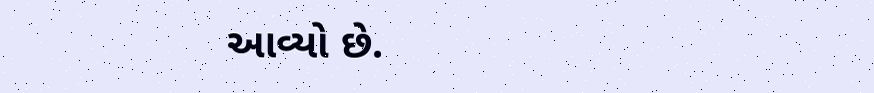આવ્યો છે.